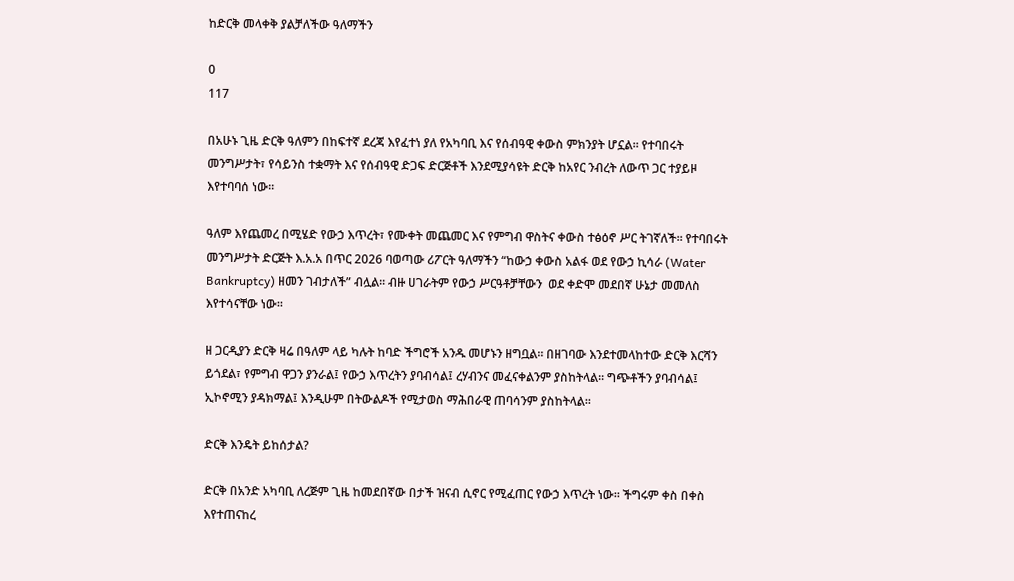ከድርቅ መላቀቅ ያልቻለችው ዓለማችን

0
117

በአሁኑ ጊዜ ድርቅ ዓለምን በከፍተኛ ደረጃ እየፈተነ ያለ የአካባቢ እና የሰብዓዊ ቀውስ ምክንያት ሆኗል፡፡ የተባበሩት መንግሥታት፣ የሳይንስ ተቋማት እና የሰብዓዊ ድጋፍ ድርጅቶች እንደሚያሳዩት ድርቅ ከአየር ንብረት ለውጥ ጋር ተያይዞ እየተባባሰ ነው፡፡

ዓለም እየጨመረ በሚሄድ የውኃ እጥረት፣ የሙቀት መጨመር እና የምግብ ዋስትና ቀውስ ተፅዕኖ ሥር ትገኛለች፡፡ የተባበሩት መንግሥታት ድርጅት እ.አ.አ በጥር 2026 ባወጣው ሪፖርት ዓለማችን “ከውኃ ቀውስ አልፋ ወደ የውኃ ኪሳራ (Water Bankruptcy) ዘመን ገብታለች” ብሏል፡፡ ብዙ ሀገራትም የውኃ ሥርዓቶቻቸውን  ወደ ቀድሞ መደበኛ ሁኔታ መመለስ እየተሳናቸው ነው፡፡

ዘ ጋርዲያን ድርቅ ዛሬ በዓለም ላይ ካሉት ከባድ ችግሮች አንዱ መሆኑን ዘግቧል፡፡ በዘገባው እንደተመላከተው ድርቅ እርሻን ይጎደል፣ የምግብ ዋጋን ያንራል፤ የውኃ እጥረትን ያባብሳል፤ ረሃብንና መፈናቀልንም ያስከትላል፡፡ ግጭቶችን ያባብሳል፤ ኢኮኖሚን ያዳክማል፤ እንዲሁም በትውልዶች የሚታወስ ማሕበራዊ ጠባሳንም ያስከትላል፡፡

ድርቅ እንዴት ይከሰታል?

ድርቅ በአንድ አካባቢ ለረጅም ጊዜ ከመደበኛው በታች ዝናብ ሲኖር የሚፈጠር የውኃ እጥረት ነው፡፡ ችግሩም ቀስ በቀስ እየተጠናከረ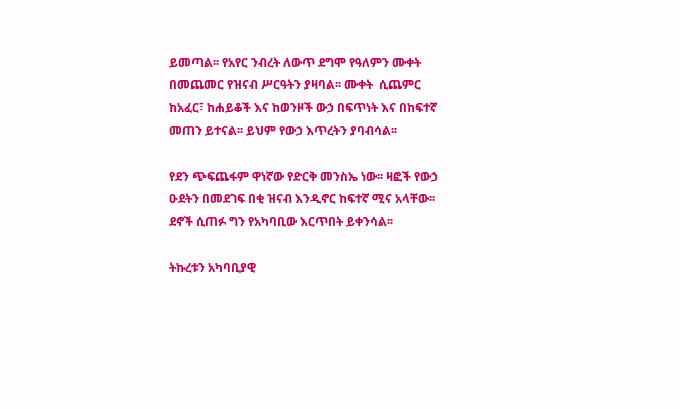ይመጣል፡፡ የአየር ንብረት ለውጥ ደግሞ የዓለምን ሙቀት በመጨመር የዝናብ ሥርዓትን ያዛባል፡፡ ሙቀት  ሲጨምር ከአፈር፣ ከሐይቆች እና ከወንዞች ውኃ በፍጥነት እና በከፍተኛ መጠን ይተናል፡፡ ይህም የውኃ እጥረትን ያባብሳል፡፡

የደን ጭፍጨፋም ዋነኛው የድርቅ መንስኤ ነው፡፡ ዛፎች የውኃ ዑደትን በመደገፍ በቂ ዝናብ እንዲኖር ከፍተኛ ሚና አላቸው፡፡ ደኖች ሲጠፉ ግን የአካባቢው እርጥበት ይቀንሳል፡፡

ትኩረቱን አካባቢያዊ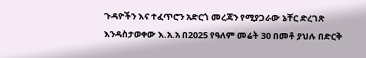ጉዳዮችን እና ተፈጥሮን አድርጎ መረጃን የሚያጋራው ኔቸር ድረገጽ እንዳስታወቀው እ.አ.አ በ2025 የዓለም መሬት 30 በመቶ ያህሉ በድርቅ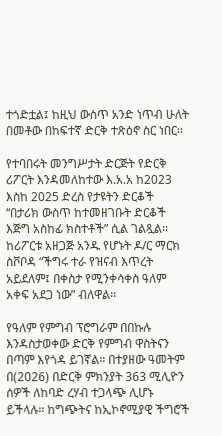ተጎድቷል፤ ከዚህ ውስጥ አንድ ነጥብ ሁለት በመቶው በከፍተኛ ድርቅ ተጽዕኖ ስር ነበር፡፡

የተባበሩት መንግሥታት ድርጅት የድርቅ ሪፖርት እንዳመለከተው እ.አ.አ ከ2023 እስከ 2025 ድረስ የታዩትን ድርቆች “በታሪክ ውስጥ ከተመዘገቡት ድርቆች እጅግ አስከፊ ክስተቶች” ሲል ገልጿል፡፡ ከሪፖርቱ አዘጋጅ አንዱ የሆኑት ዶ/ር ማርክ ስቮቦዳ “ችግሩ ተራ የዝናብ እጥረት አይደለም፤ በቀስታ የሚንቀሳቀስ ዓለም አቀፍ አደጋ ነው” ብለዋል፡፡

የዓለም የምግብ ፕሮግራም በበኩሉ እንዳስታወቀው ድርቅ የምግብ ዋስትናን በጣም እየጎዳ ይገኛል፡፡ በተያዘው ዓመትም በ(2026) በድርቅ ምክንያት 363 ሚሊዮን ሰዎች ለከባድ ረሃብ ተጋላጭ ሊሆኑ  ይችላሉ፡፡ ከግጭትና ከኢኮኖሚያዊ ችግሮች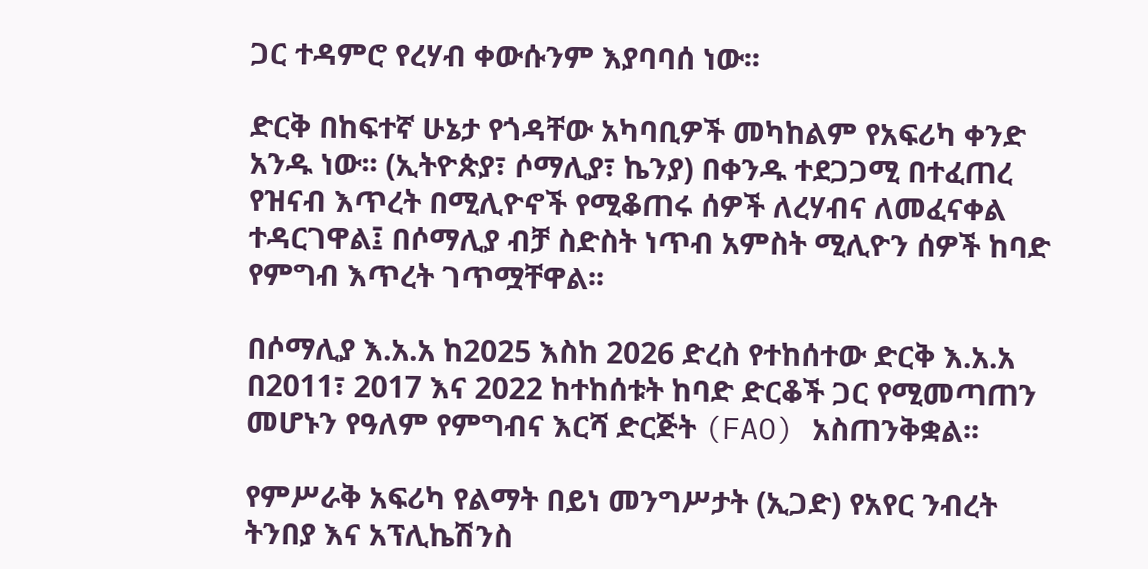ጋር ተዳምሮ የረሃብ ቀውሱንም እያባባሰ ነው፡፡

ድርቅ በከፍተኛ ሁኔታ የጎዳቸው አካባቢዎች መካከልም የአፍሪካ ቀንድ አንዱ ነው፡፡ (ኢትዮጵያ፣ ሶማሊያ፣ ኬንያ) በቀንዱ ተደጋጋሚ በተፈጠረ የዝናብ እጥረት በሚሊዮኖች የሚቆጠሩ ሰዎች ለረሃብና ለመፈናቀል ተዳርገዋል፤ በሶማሊያ ብቻ ስድስት ነጥብ አምስት ሚሊዮን ሰዎች ከባድ የምግብ እጥረት ገጥሟቸዋል፡፡

በሶማሊያ እ.አ.አ ከ2025 እስከ 2026 ድረስ የተከሰተው ድርቅ እ.አ.አ በ2011፣ 2017 እና 2022 ከተከሰቱት ከባድ ድርቆች ጋር የሚመጣጠን መሆኑን የዓለም የምግብና እርሻ ድርጅት (FAO) አስጠንቅቋል፡፡

የምሥራቅ አፍሪካ የልማት በይነ መንግሥታት (ኢጋድ) የአየር ንብረት ትንበያ እና አፕሊኬሽንስ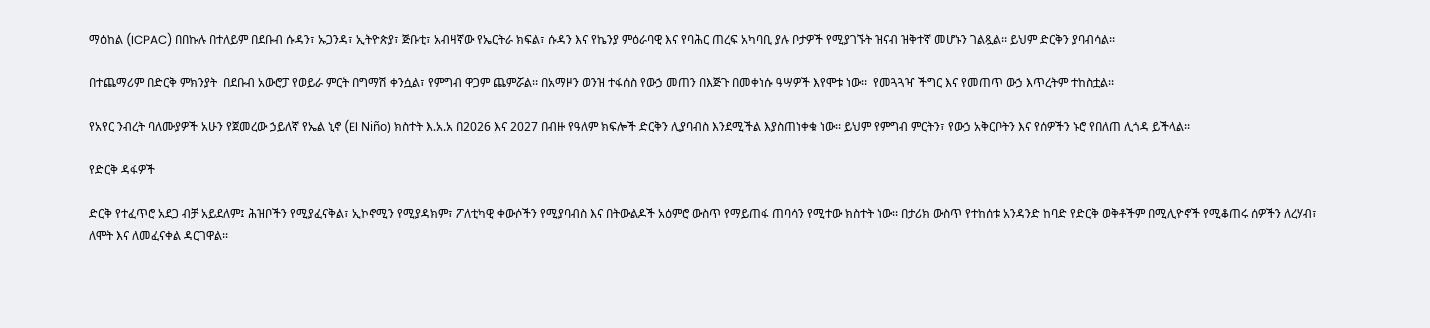ማዕከል (ICPAC) በበኩሉ በተለይም በደቡብ ሱዳን፣ ኡጋንዳ፣ ኢትዮጵያ፣ ጅቡቲ፣ አብዛኛው የኤርትራ ክፍል፣ ሱዳን እና የኬንያ ምዕራባዊ እና የባሕር ጠረፍ አካባቢ ያሉ ቦታዎች የሚያገኙት ዝናብ ዝቅተኛ መሆኑን ገልጿል፡፡ ይህም ድርቅን ያባብሳል፡፡

በተጨማሪም በድርቅ ምክንያት  በደቡብ አውሮፓ የወይራ ምርት በግማሽ ቀንሷል፣ የምግብ ዋጋም ጨምሯል፡፡ በአማዞን ወንዝ ተፋሰስ የውኃ መጠን በእጅጉ በመቀነሱ ዓሣዎች እየሞቱ ነው፡፡  የመጓጓዣ ችግር እና የመጠጥ ውኃ እጥረትም ተከስቷል፡፡

የአየር ንብረት ባለሙያዎች አሁን የጀመረው ኃይለኛ የኤል ኒኖ (El Niño) ክስተት እ.አ.አ በ2026 እና 2027 በብዙ የዓለም ክፍሎች ድርቅን ሊያባብስ እንደሚችል እያስጠነቀቁ ነው፡፡ ይህም የምግብ ምርትን፣ የውኃ አቅርቦትን እና የሰዎችን ኑሮ የበለጠ ሊጎዳ ይችላል፡፡

የድርቅ ዳፋዎች

ድርቅ የተፈጥሮ አደጋ ብቻ አይደለም፤ ሕዝቦችን የሚያፈናቅል፣ ኢኮኖሚን የሚያዳክም፣ ፖለቲካዊ ቀውሶችን የሚያባብስ እና በትውልዶች አዕምሮ ውስጥ የማይጠፋ ጠባሳን የሚተው ክስተት ነው፡፡ በታሪክ ውስጥ የተከሰቱ አንዳንድ ከባድ የድርቅ ወቅቶችም በሚሊዮኖች የሚቆጠሩ ሰዎችን ለረሃብ፣ ለሞት እና ለመፈናቀል ዳርገዋል፡፡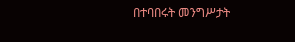በተባበሩት መንግሥታት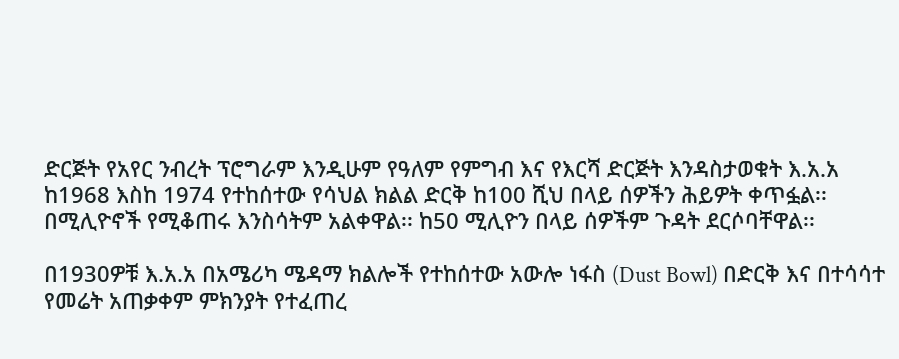ድርጅት የአየር ንብረት ፕሮግራም እንዲሁም የዓለም የምግብ እና የእርሻ ድርጅት እንዳስታወቁት እ.አ.አ ከ1968 እስከ 1974 የተከሰተው የሳህል ክልል ድርቅ ከ100 ሺህ በላይ ሰዎችን ሕይዎት ቀጥፏል፡፡ በሚሊዮኖች የሚቆጠሩ እንስሳትም አልቀዋል፡፡ ከ50 ሚሊዮን በላይ ሰዎችም ጉዳት ደርሶባቸዋል፡፡

በ1930ዎቹ እ.አ.አ በአሜሪካ ሜዳማ ክልሎች የተከሰተው አውሎ ነፋስ (Dust Bowl) በድርቅ እና በተሳሳተ የመሬት አጠቃቀም ምክንያት የተፈጠረ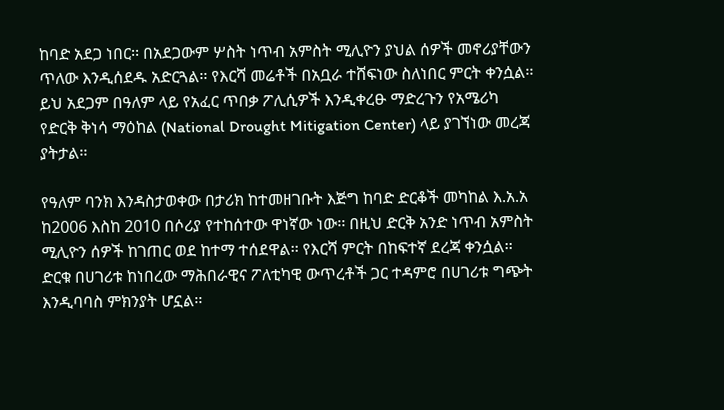ከባድ አደጋ ነበር፡፡ በአደጋውም ሦስት ነጥብ አምስት ሚሊዮን ያህል ሰዎች መኖሪያቸውን ጥለው እንዲሰደዱ አድርጓል፡፡ የእርሻ መሬቶች በአቧራ ተሸፍነው ስለነበር ምርት ቀንሷል፡፡ ይህ አደጋም በዓለም ላይ የአፈር ጥበቃ ፖሊሲዎች እንዲቀረፁ ማድረጉን የአሜሪካ የድርቅ ቅነሳ ማዕከል (National Drought Mitigation Center) ላይ ያገኘነው መረጃ ያትታል፡፡

የዓለም ባንክ እንዳስታወቀው በታሪክ ከተመዘገቡት እጅግ ከባድ ድርቆች መካከል እ.አ.አ ከ2006 እስከ 2010 በሶሪያ የተከሰተው ዋነኛው ነው፡፡ በዚህ ድርቅ አንድ ነጥብ አምስት ሚሊዮን ሰዎች ከገጠር ወደ ከተማ ተሰደዋል፡፡ የእርሻ ምርት በከፍተኛ ደረጃ ቀንሷል፡፡ ድርቁ በሀገሪቱ ከነበረው ማሕበራዊና ፖለቲካዊ ውጥረቶች ጋር ተዳምሮ በሀገሪቱ ግጭት እንዲባባስ ምክንያት ሆኗል፡፡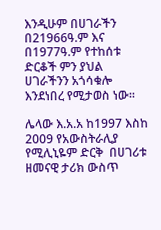እንዲሁም በሀገራችን በ21966ዓ.ም እና በ1977ዓ.ም የተከሰቱ ድርቆች ምን ያህል ሀገራችንን አጎሳቁሎ እንደነበረ የሚታወስ ነው፡፡

ሌላው እ.አ.አ ከ1997 እስከ 2009 የአውስትራሊያ የሚሊኒዬም ድርቅ  በሀገሪቱ ዘመናዊ ታሪክ ውስጥ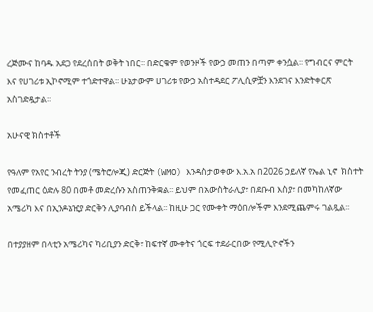ረጅሙና ከባዱ አደጋ የደረሰበት ወቅት ነበር፡፡ በድርቁም የወንዞች የውኃ መጠን በጣም ቀንሷል፡፡ የግብርና ምርት እና የሀገሪቱ ኢኮኖሚም ተጎድተዋል፡፡ ሁኔታውም ሀገሪቱ የውኃ አስተዳደር ፖሊሲዎቿን እንደገና እንድትቀርጽ አስገድዷታል፡፡

አሁናዊ ክስተቶች

የዓለም የአየር ንብረት ትንያ (ሜትሮሎጂ) ድርጅት (WMO) እንዳስታወቀው እ.አ.አ በ2026 ኃይለኛ የኤል ኒኖ  ክስተት የመፈጠር ዕድሉ 80 በመቶ መድረሱን አስጠንቅቋል፡፡ ይህም በአውስትራሊያ፣ በደቡብ እስያ፣ በመካከለኛው አሜሪካ እና በኢንዶኔዢያ ድርቅን ሊያባብስ ይችላል፡፡ ከዚሁ ጋር የሙቀት ማዕበሎችም እንደሚጨምሩ ገልጿል፡፡

በተያያዘም በላቲን አሜሪካና ካሪቢያን ድርቅ፣ ከፍተኛ ሙቀትና ጎርፍ ተደራርበው የሚሊዮኖችን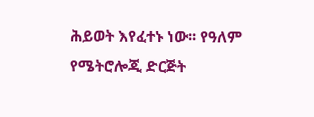ሕይወት እየፈተኑ ነው፡፡ የዓለም የሜትሮሎጂ ድርጅት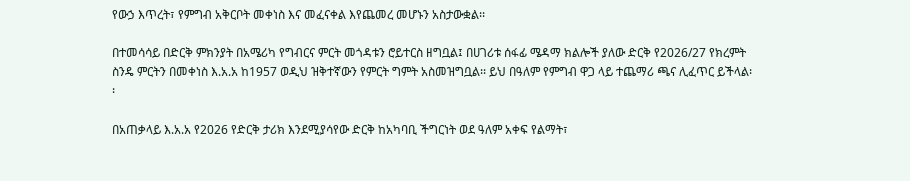የውኃ እጥረት፣ የምግብ አቅርቦት መቀነስ እና መፈናቀል እየጨመረ መሆኑን አስታውቋል፡፡

በተመሳሳይ በድርቅ ምክንያት በአሜሪካ የግብርና ምርት መጎዳቱን ሮይተርስ ዘግቧል፤ በሀገሪቱ ሰፋፊ ሜዳማ ክልሎች ያለው ድርቅ የ2026/27 የክረምት ስንዴ ምርትን በመቀነስ እ.አ.አ ከ1957 ወዲህ ዝቅተኛውን የምርት ግምት አስመዝግቧል፡፡ ይህ በዓለም የምግብ ዋጋ ላይ ተጨማሪ ጫና ሊፈጥር ይችላል፡፡

በአጠቃላይ እ.አ.አ የ2026 የድርቅ ታሪክ እንደሚያሳየው ድርቅ ከአካባቢ ችግርነት ወደ ዓለም አቀፍ የልማት፣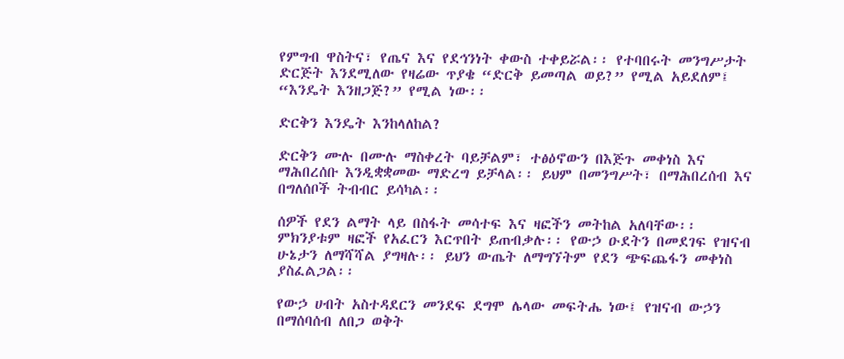የምግብ ዋስትና፣ የጤና እና የደኅንነት ቀውስ ተቀይሯል፡፡ የተባበሩት መንግሥታት ድርጅት እንደሚለው የዛሬው ጥያቄ “ድርቅ ይመጣል ወይ?” የሚል አይደለም፤ “እንዴት እንዘጋጅ?” የሚል ነው፡፡

ድርቅን እንዴት እንከላለከል?

ድርቅን ሙሉ በሙሉ ማስቀረት ባይቻልም፣ ተፅዕኖውን በእጅጉ መቀነስ እና ማሕበረሰቡ እንዲቋቋመው ማድረግ ይቻላል፡፡ ይህም በመንግሥት፣ በማሕበረሰብ እና በግለሰቦች ትብብር ይሳካል፡፡

ሰዎች የደን ልማት ላይ በስፋት መሳተፍ እና ዛፎችን መትከል አለባቸው፡፡ ምክንያቱም ዛፎች የአፈርን እርጥበት ይጠብቃሉ፡፡ የውኃ ዑደትን በመደገፍ የዝናብ ሁኔታን ለማሻሻል ያግዛሉ፡፡ ይህን ውጤት ለማግኘትም የደን ጭፍጨፋን መቀነስ ያስፈልጋል፡፡

የውኃ ሀብት አስተዳደርን መንደፍ ደግሞ ሌላው መፍትሔ ነው፤ የዝናብ ውኃን በማሰባሰብ ለበጋ ወቅት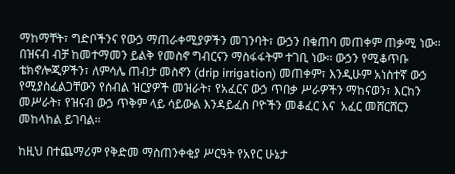ማከማቸት፣ ግድቦችንና የውኃ ማጠራቀሚያዎችን መገንባት፣ ውኃን በቁጠባ መጠቀም ጠቃሚ ነው፡፡ በዝናብ ብቻ ከመተማመን ይልቅ የመስኖ ግብርናን ማስፋፋትም ተገቢ ነው፡፡ ውኃን የሚቆጥቡ ቴክኖሎጂዎችን፣ ለምሳሌ ጠብታ መስኖን (drip irrigation) መጠቀም፣ እንዲሁም አነስተኛ ውኃ የሚያስፈልጋቸውን የሰብል ዝርያዎች መዝራት፣ የአፈርና ውኃ ጥበቃ ሥራዎችን ማከናወን፣ እርከን መሥራት፣ የዝናብ ውኃ ጥቅም ላይ ሳይውል እንዳይፈስ ቦዮችን መቆፈር እና  አፈር መሸርሸርን መከላከል ይገባል፡፡

ከዚህ በተጨማሪም የቅድመ ማስጠንቀቂያ ሥርዓት የአየር ሁኔታ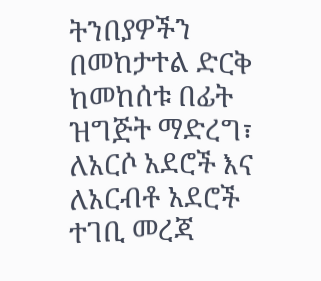ትንበያዎችን በመከታተል ድርቅ ከመከሰቱ በፊት ዝግጅት ማድረግ፣ ለአርሶ አደሮች እና ለአርብቶ አደሮች ተገቢ መረጃ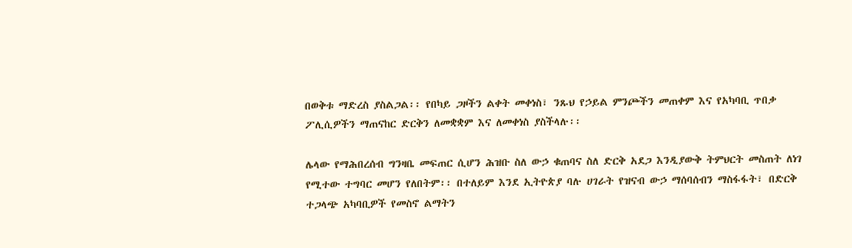በወቅቱ ማድረስ ያስልጋል፡፡ የበካይ ጋዞችን ልቀት መቀነስ፣ ንጹህ የኃይል ምንጮችን መጠቀም እና የአካባቢ ጥበቃ ፖሊሲዎችን ማጠናከር ድርቅን ለመቋቋም እና ለመቀነስ ያስችላሉ፡፡

ሌላው የማሕበረሰብ ግንዛቤ መፍጠር ሲሆን ሕዝቡ ስለ ውኃ ቁጠባና ስለ ድርቅ አደጋ እንዲያውቅ ትምህርት መስጠት ለነገ የሚተው ተግባር መሆን የለበትም፡፡ በተለይም እንደ ኢትዮጵያ ባሉ ሀገራት የዝናብ ውኃ ማሰባሰብን ማስፋፋት፣ በድርቅ ተጋላጭ አካባቢዎች የመስኖ ልማትን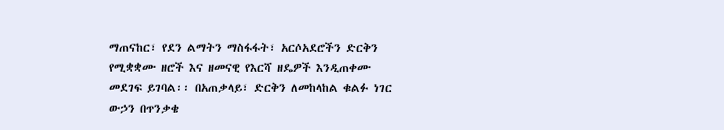ማጠናከር፣ የደን ልማትን ማስፋፋት፣ አርሶአደሮችን ድርቅን የሚቋቋሙ ዘሮች እና ዘመናዊ የእርሻ ዘዴዎች እንዲጠቀሙ መደገፍ ይገባል፡፡ በአጠቃላይ፣ ድርቅን ለመከላከል ቁልፉ ነገር ውኃን በጥንቃቄ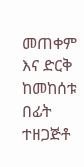መጠቀም እና ድርቅ ከመከሰቱ በፊት ተዘጋጅቶ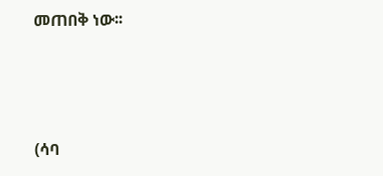መጠበቅ ነው፡፡



(ሳባ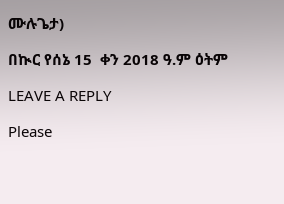ሙሉጌታ)

በኲር የሰኔ 15  ቀን 2018 ዓ.ም ዕትም

LEAVE A REPLY

Please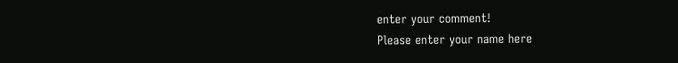enter your comment!
Please enter your name here